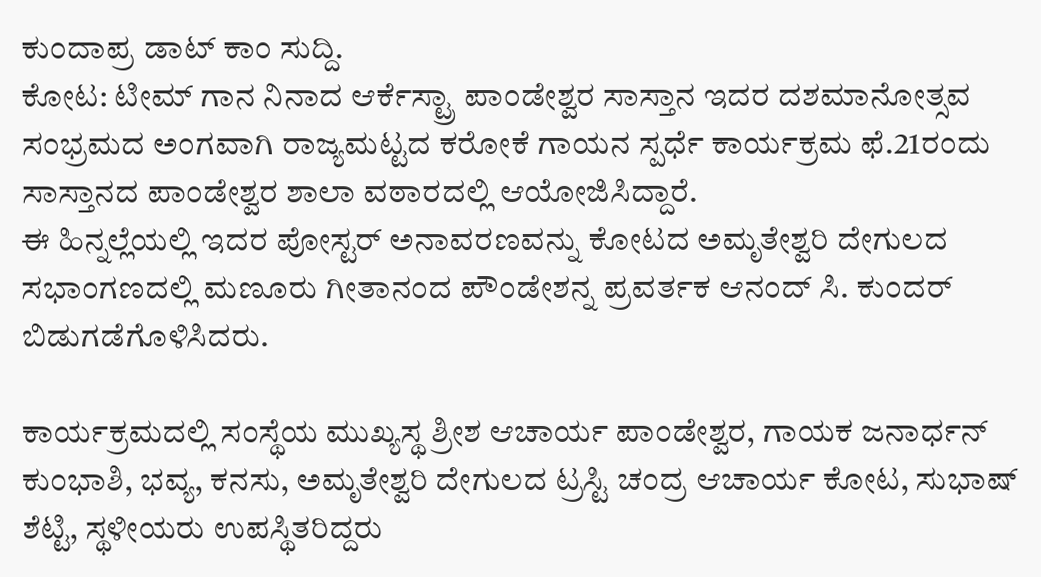ಕುಂದಾಪ್ರ ಡಾಟ್ ಕಾಂ ಸುದ್ದಿ.
ಕೋಟ: ಟೀಮ್ ಗಾನ ನಿನಾದ ಆರ್ಕೆಸ್ಟ್ರಾ ಪಾಂಡೇಶ್ವರ ಸಾಸ್ತಾನ ಇದರ ದಶಮಾನೋತ್ಸವ ಸಂಭ್ರಮದ ಅಂಗವಾಗಿ ರಾಜ್ಯಮಟ್ಟದ ಕರೋಕೆ ಗಾಯನ ಸ್ಪರ್ಧೆ ಕಾರ್ಯಕ್ರಮ ಫೆ.21ರಂದು ಸಾಸ್ತಾನದ ಪಾಂಡೇಶ್ವರ ಶಾಲಾ ವಠಾರದಲ್ಲಿ ಆಯೋಜಿಸಿದ್ದಾರೆ.
ಈ ಹಿನ್ನಲ್ಲೆಯಲ್ಲಿ ಇದರ ಪೋಸ್ಟರ್ ಅನಾವರಣವನ್ನು ಕೋಟದ ಅಮೃತೇಶ್ವರಿ ದೇಗುಲದ ಸಭಾಂಗಣದಲ್ಲಿ ಮಣೂರು ಗೀತಾನಂದ ಪೌಂಡೇಶನ್ನ ಪ್ರವರ್ತಕ ಆನಂದ್ ಸಿ. ಕುಂದರ್ ಬಿಡುಗಡೆಗೊಳಿಸಿದರು.

ಕಾರ್ಯಕ್ರಮದಲ್ಲಿ ಸಂಸ್ಥೆಯ ಮುಖ್ಯಸ್ಥ ಶ್ರೀಶ ಆಚಾರ್ಯ ಪಾಂಡೇಶ್ವರ, ಗಾಯಕ ಜನಾರ್ಧನ್ ಕುಂಭಾಶಿ, ಭವ್ಯ, ಕನಸು, ಅಮೃತೇಶ್ವರಿ ದೇಗುಲದ ಟ್ರಸ್ಟಿ ಚಂದ್ರ ಆಚಾರ್ಯ ಕೋಟ, ಸುಭಾಷ್ ಶೆಟ್ಟಿ, ಸ್ಥಳೀಯರು ಉಪಸ್ಥಿತರಿದ್ದರು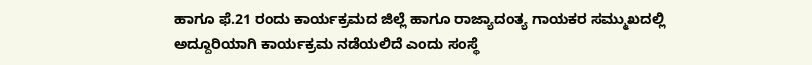ಹಾಗೂ ಫೆ.21 ರಂದು ಕಾರ್ಯಕ್ರಮದ ಜಿಲ್ಲೆ ಹಾಗೂ ರಾಜ್ಯಾದಂತ್ಯ ಗಾಯಕರ ಸಮ್ಮುಖದಲ್ಲಿ ಅದ್ದೂರಿಯಾಗಿ ಕಾರ್ಯಕ್ರಮ ನಡೆಯಲಿದೆ ಎಂದು ಸಂಸ್ಥೆ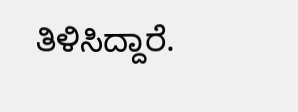ತಿಳಿಸಿದ್ದಾರೆ.